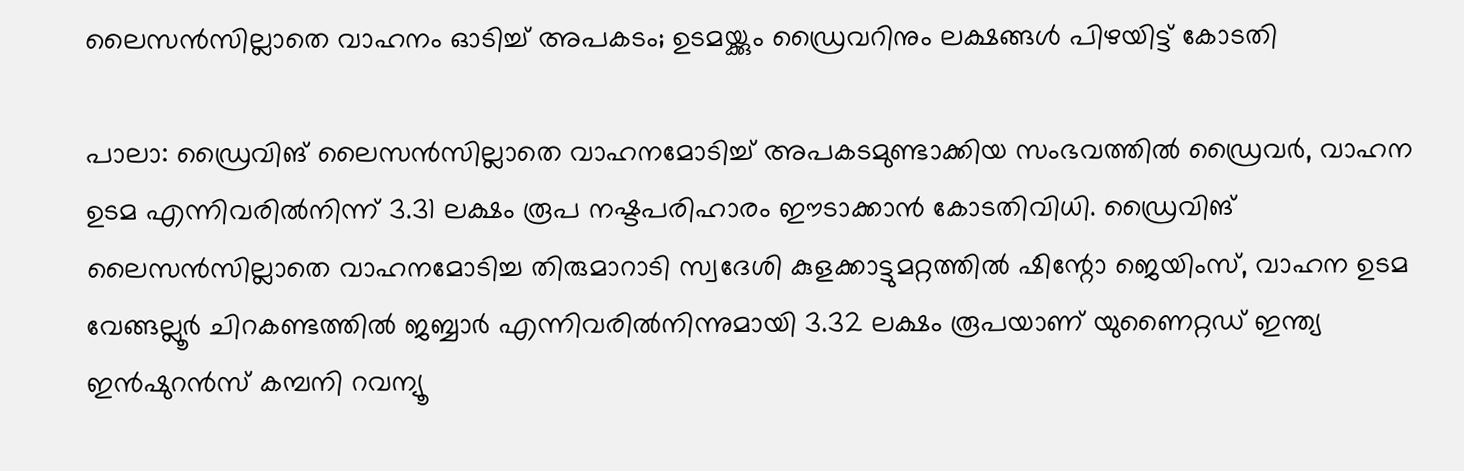ലൈസൻസില്ലാതെ വാഹനം ഓടിച്ച് അപകടം; ഉടമയ്ക്കും ഡ്രൈവറിനും ലക്ഷങ്ങൾ പിഴയിട്ട് കോടതി

പാലാ: ഡ്രൈവിങ് ലൈസന്‍സില്ലാതെ വാഹനമോടിച്ച് അപകടമുണ്ടാക്കിയ സംഭവത്തില്‍ ഡ്രൈവര്‍, വാഹന ഉടമ എന്നിവരില്‍നിന്ന് 3.31 ലക്ഷം രൂപ നഷ്ടപരിഹാരം ഈടാക്കാന്‍ കോടതിവിധി. ഡ്രൈവിങ് ലൈസന്‍സില്ലാതെ വാഹനമോടിച്ച തിരുമാറാടി സ്വദേശി കുളക്കാട്ടുമറ്റത്തില്‍ ഷിന്റോ ജെയിംസ്, വാഹന ഉടമ വേങ്ങല്ലൂര്‍ ചിറകണ്ടത്തില്‍ ജബ്ബാര്‍ എന്നിവരില്‍നിന്നുമായി 3.32 ലക്ഷം രൂപയാണ് യുണൈറ്റഡ് ഇന്ത്യ ഇന്‍ഷുറന്‍സ് കമ്പനി റവന്യൂ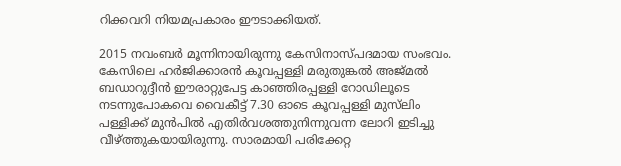റിക്കവറി നിയമപ്രകാരം ഈടാക്കിയത്.

2015 നവംബര്‍ മൂന്നിനായിരുന്നു കേസിനാസ്പദമായ സംഭവം. കേസിലെ ഹര്‍ജിക്കാരന്‍ കൂവപ്പള്ളി മരുതുങ്കല്‍ അജ്മല്‍ ബഡാറുദ്ദീന്‍ ഈരാറ്റുപേട്ട കാഞ്ഞിരപ്പള്ളി റോഡിലൂടെ നടന്നുപോകവെ വൈകീട്ട് 7.30 ഓടെ കൂവപ്പള്ളി മുസ്‌ലിം പള്ളിക്ക് മുന്‍പില്‍ എതിര്‍വശത്തുനിന്നുവന്ന ലോറി ഇടിച്ചു വീഴ്ത്തുകയായിരുന്നു. സാരമായി പരിക്കേറ്റ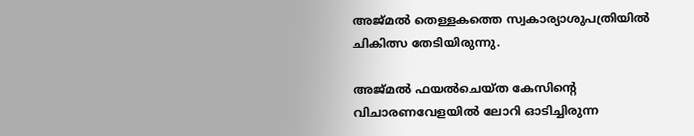അജ്മല്‍ തെള്ളകത്തെ സ്വകാര്യാശുപത്രിയില്‍ ചികിത്സ തേടിയിരുന്നു.

അജ്മല്‍ ഫയല്‍ചെയ്ത കേസിന്റെ വിചാരണവേളയില്‍ ലോറി ഓടിച്ചിരുന്ന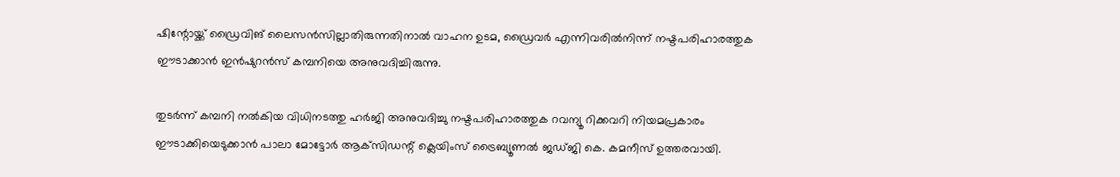ഷിന്റോയ്ക്ക് ഡ്രൈവിങ് ലൈസന്‍സില്ലാതിരുന്നതിനാല്‍ വാഹന ഉടമ, ഡ്രൈവര്‍ എന്നിവരില്‍നിന്ന് നഷ്ടപരിഹാരത്തുക ഈടാക്കാന്‍ ഇന്‍ഷുറന്‍സ് കമ്പനിയെ അനുവദിച്ചിരുന്നു.

തുടര്‍ന്ന് കമ്പനി നല്‍കിയ വിധിനടത്തു ഹര്‍ജി അനുവദിച്ചു നഷ്ടപരിഹാരത്തുക റവന്യൂ റിക്കവറി നിയമപ്രകാരം ഈടാക്കിയെടുക്കാന്‍ പാലാ മോട്ടോര്‍ ആക്‌സിഡന്റ് ക്ലെയിംസ് ട്രൈബ്യൂണല്‍ ജഡ്ജി കെ. കമനീസ് ഉത്തരവായി.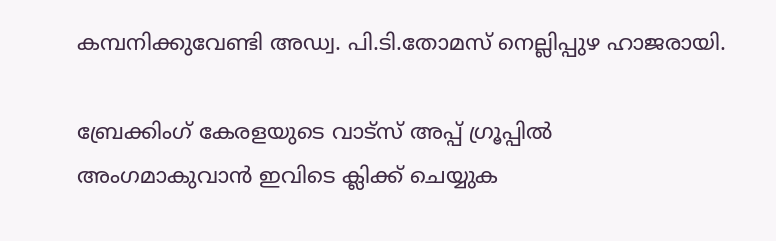കമ്പനിക്കുവേണ്ടി അഡ്വ. പി.ടി.തോമസ് നെല്ലിപ്പുഴ ഹാജരായി.

ബ്രേക്കിംഗ് കേരളയുടെ വാട്സ് അപ്പ് ഗ്രൂപ്പിൽ അംഗമാകുവാൻ ഇവിടെ ക്ലിക്ക് ചെയ്യുക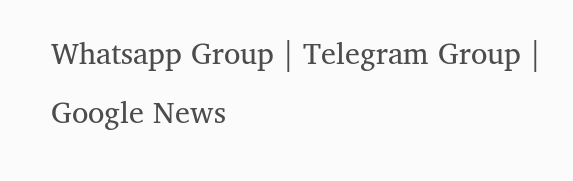Whatsapp Group | Telegram Group | Google News